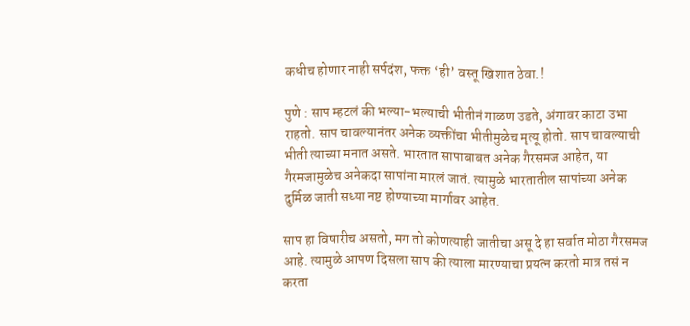कधीच होणार नाही सर्पदंश, फक्त ‘ही’ वस्तू खिशात ठेवा.!

पुणे : साप म्हटलं की भल्या-भल्याची भीतीनं गाळण उडते, अंगावर काटा उभा राहतो. साप चावल्यानंतर अनेक व्यक्तींचा भीतीमुळेच मृत्यू होतो. साप चावल्याची भीती त्याच्या मनात असते. भारतात सापाबाबत अनेक गैरसमज आहेत, या गैरमजामुळेच अनेकदा सापांना मारलं जातं. त्यामुळे भारतातील सापांच्या अनेक दुर्मिळ जाती सध्या नष्ट होण्याच्या मार्गावर आहेत.

साप हा विषारीच असतो, मग तो कोणत्याही जातीचा असू दे हा सर्वात मोठा गैरसमज आहे. त्यामुळे आपण दिसला साप की त्याला मारण्याचा प्रयत्न करतो मात्र तसं न करता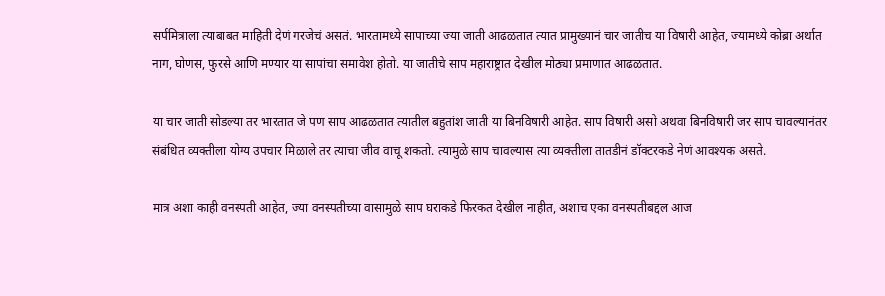सर्पमित्राला त्याबाबत माहिती देणं गरजेचं असतं. भारतामध्ये सापाच्या ज्या जाती आढळतात त्यात प्रामुख्यानं चार जातीच या विषारी आहेत, ज्यामध्ये कोब्रा अर्थात नाग, घोणस, फुरसे आणि मण्यार या सापांचा समावेश होतो. या जातीचे साप महाराष्ट्रात देखील मोठ्या प्रमाणात आढळतात.

या चार जाती सोडल्या तर भारतात जे पण साप आढळतात त्यातील बहुतांश जाती या बिनविषारी आहेत. साप विषारी असो अथवा बिनविषारी जर साप चावल्यानंतर संबंधित व्यक्तीला योग्य उपचार मिळाले तर त्याचा जीव वाचू शकतो. त्यामुळे साप चावल्यास त्या व्यक्तीला तातडीनं डॉक्टरकडे नेणं आवश्यक असते.

मात्र अशा काही वनस्पती आहेत, ज्या वनस्पतीच्या वासामुळे साप घराकडे फिरकत देखील नाहीत, अशाच एका वनस्पतीबद्दल आज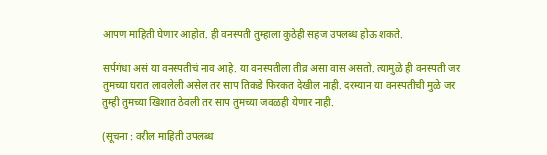आपण माहिती घेणार आहोत. ही वनस्पती तुम्हाला कुठेही सहज उपलब्ध होऊ शकते.

सर्पगंधा असं या वनस्पतीचं नाव आहे. या वनस्पतीला तीव्र असा वास असतो. त्यामुळे ही वनस्पती जर तुमच्या घरात लावलेली असेल तर साप तिकडे फिरकत देखील नाही. दरम्यान या वनस्पतीची मुळे जर तुम्ही तुमच्या खिशात ठेवली तर साप तुमच्या जवळही येणार नाही.

(सूचना : वरील माहिती उपलब्ध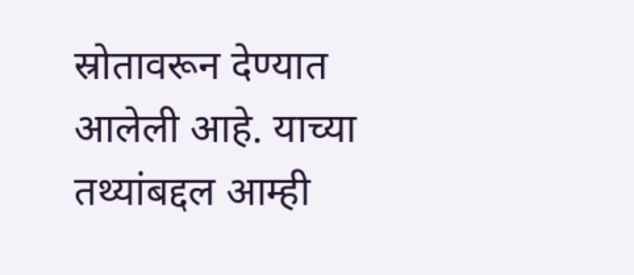स्रोतावरून देण्यात आलेली आहे. याच्या तथ्यांबद्दल आम्ही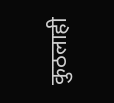कुठलाही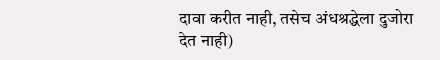दावा करीत नाही, तसेच अंधश्रद्धेला दुजोरा देत नाही)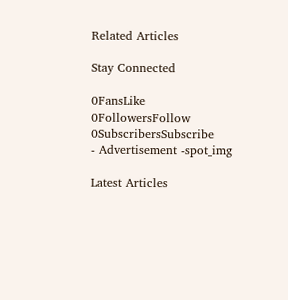Related Articles

Stay Connected

0FansLike
0FollowersFollow
0SubscribersSubscribe
- Advertisement -spot_img

Latest Articles